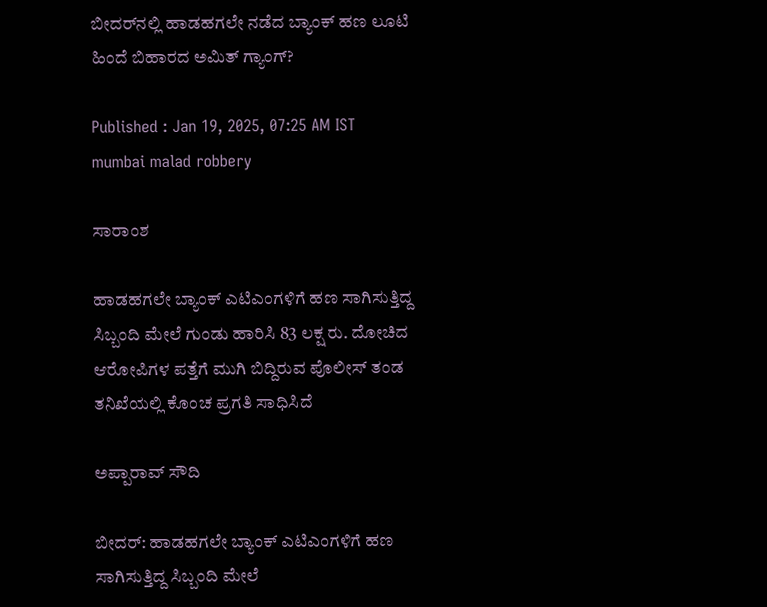ಬೀದರ್‌ನಲ್ಲಿ ಹಾಡಹಗಲೇ ನಡೆದ ಬ್ಯಾಂಕ್ ಹಣ ಲೂಟಿ ಹಿಂದೆ ಬಿಹಾರದ ಅಮಿತ್‌ ಗ್ಯಾಂಗ್‌?

Published : Jan 19, 2025, 07:25 AM IST
mumbai malad robbery

ಸಾರಾಂಶ

ಹಾಡಹಗಲೇ ಬ್ಯಾಂಕ್ ಎಟಿಎಂಗಳಿಗೆ ಹಣ ಸಾಗಿಸುತ್ತಿದ್ದ ಸಿಬ್ಬಂದಿ ಮೇಲೆ ಗುಂಡು ಹಾರಿಸಿ 83 ಲಕ್ಷ ರು. ದೋಚಿದ ಆರೋಪಿಗಳ ಪತ್ತೆಗೆ ಮುಗಿ ಬಿದ್ದಿರುವ ಪೊಲೀಸ್ ತಂಡ ತನಿಖೆಯಲ್ಲಿ ಕೊಂಚ ಪ್ರಗತಿ ಸಾಧಿಸಿದೆ

ಅಪ್ಪಾರಾವ್ ಸೌದಿ

ಬೀದ‌ರ್: ಹಾಡಹಗಲೇ ಬ್ಯಾಂಕ್ ಎಟಿಎಂಗಳಿಗೆ ಹಣ ಸಾಗಿಸುತ್ತಿದ್ದ ಸಿಬ್ಬಂದಿ ಮೇಲೆ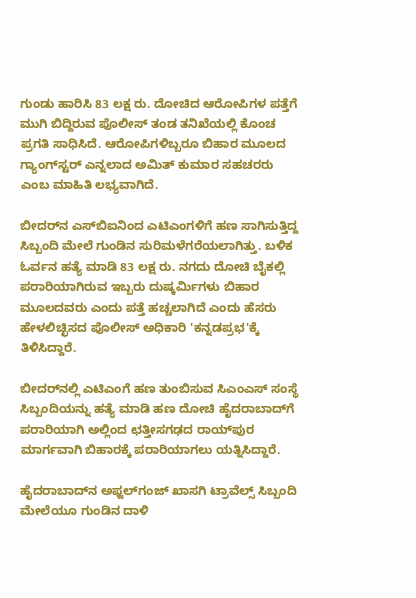ಗುಂಡು ಹಾರಿಸಿ 83 ಲಕ್ಷ ರು. ದೋಚಿದ ಆರೋಪಿಗಳ ಪತ್ತೆಗೆ ಮುಗಿ ಬಿದ್ದಿರುವ ಪೊಲೀಸ್ ತಂಡ ತನಿಖೆಯಲ್ಲಿ ಕೊಂಚ ಪ್ರಗತಿ ಸಾಧಿಸಿದೆ. ಆರೋಪಿಗಳಿಬ್ಬರೂ ಬಿಹಾರ ಮೂಲದ ಗ್ಯಾಂಗ್‌ಸ್ಟರ್ ಎನ್ನಲಾದ ಅಮಿತ್‌ ಕುಮಾರ ಸಹಚರರು ಎಂಬ ಮಾಹಿತಿ ಲಭ್ಯವಾಗಿದೆ.

ಬೀದರ್‌ನ ಎಸ್‌ಬಿಐನಿಂದ ಎಟಿಎಂಗಳಿಗೆ ಹಣ ಸಾಗಿಸುತ್ತಿದ್ದ ಸಿಬ್ಬಂದಿ ಮೇಲೆ ಗುಂಡಿನ ಸುರಿಮಳೆಗರೆಯಲಾಗಿತ್ತು. ಬಳಿಕ ಓರ್ವನ ಹತ್ಯೆ ಮಾಡಿ 83 ಲಕ್ಷ ರು. ನಗದು ದೋಚಿ ಬೈಕಲ್ಲಿ ಪರಾರಿಯಾಗಿರುವ ಇಬ್ಬರು ದುಷ್ಕರ್ಮಿಗಳು ಬಿಹಾರ ಮೂಲದವರು ಎಂದು ಪತ್ತೆ ಹಚ್ಚಲಾಗಿದೆ ಎಂದು ಹೆಸರು ಹೇಳಲಿಚ್ಛಿಸದ ಪೊಲೀಸ್ ಅಧಿಕಾರಿ 'ಕನ್ನಡಪ್ರಭ'ಕ್ಕೆ ತಿಳಿಸಿದ್ದಾರೆ.

ಬೀದರ್‌ನಲ್ಲಿ ಎಟಿಎಂಗೆ ಹಣ ತುಂಬಿಸುವ ಸಿಎಂಎಸ್ ಸಂಸ್ಥೆ ಸಿಬ್ಬಂದಿಯನ್ನು ಹತ್ಯೆ ಮಾಡಿ ಹಣ ದೋಚಿ ಹೈದರಾಬಾದ್‌ಗೆ ಪರಾರಿಯಾಗಿ ಅಲ್ಲಿಂದ ಛತ್ತೀಸಗಢದ ರಾಯ್‌ಪುರ ಮಾರ್ಗವಾಗಿ ಬಿಹಾರಕ್ಕೆ ಪರಾರಿಯಾಗಲು ಯತ್ನಿಸಿದ್ದಾರೆ.

ಹೈದರಾಬಾದ್‌ನ ಅಫ್ಜಲ್‌ಗಂಜ್ ಖಾಸಗಿ ಟ್ರಾವೆಲ್ಸ್ ಸಿಬ್ಬಂದಿ ಮೇಲೆಯೂ ಗುಂಡಿನ ದಾಳಿ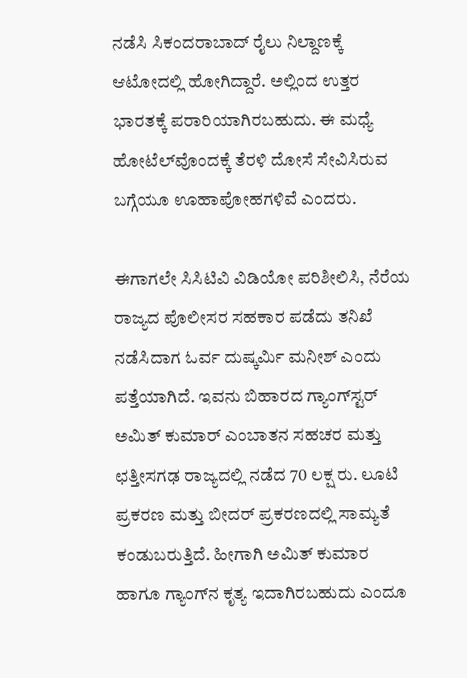ನಡೆಸಿ ಸಿಕಂದರಾಬಾದ್ ರೈಲು ನಿಲ್ದಾಣಕ್ಕೆ ಆಟೋದಲ್ಲಿ ಹೋಗಿದ್ದಾರೆ. ಅಲ್ಲಿಂದ ಉತ್ತರ ಭಾರತಕ್ಕೆ ಪರಾರಿಯಾಗಿರಬಹುದು. ಈ ಮಧ್ಯೆ ಹೋಟೆಲ್‌ವೊಂದಕ್ಕೆ ತೆರಳಿ ದೋಸೆ ಸೇವಿಸಿರುವ ಬಗ್ಗೆಯೂ ಊಹಾಪೋಹಗಳಿವೆ ಎಂದರು.

ಈಗಾಗಲೇ ಸಿಸಿಟಿವಿ ವಿಡಿಯೋ ಪರಿಶೀಲಿಸಿ, ನೆರೆಯ ರಾಜ್ಯದ ಪೊಲೀಸರ ಸಹಕಾರ ಪಡೆದು ತನಿಖೆ ನಡೆಸಿದಾಗ ಓರ್ವ ದುಷ್ಕರ್ಮಿ ಮನೀಶ್ ಎಂದು ಪತ್ತೆಯಾಗಿದೆ. ಇವನು ಬಿಹಾರದ ಗ್ಯಾಂಗ್‌ಸ್ಟರ್‌ ಅಮಿತ್ ಕುಮಾರ್‌ ಎಂಬಾತನ ಸಹಚರ ಮತ್ತು ಛತ್ತೀಸಗಢ ರಾಜ್ಯದಲ್ಲಿ ನಡೆದ 70 ಲಕ್ಷ ರು. ಲೂಟಿ ಪ್ರಕರಣ ಮತ್ತು ಬೀದರ್‌ ಪ್ರಕರಣದಲ್ಲಿ ಸಾಮ್ಯತೆ ಕಂಡುಬರುತ್ತಿದೆ. ಹೀಗಾಗಿ ಅಮಿತ್‌ ಕುಮಾರ ಹಾಗೂ ಗ್ಯಾಂಗ್‌ನ ಕೃತ್ಯ ಇದಾಗಿರಬಹುದು ಎಂದೂ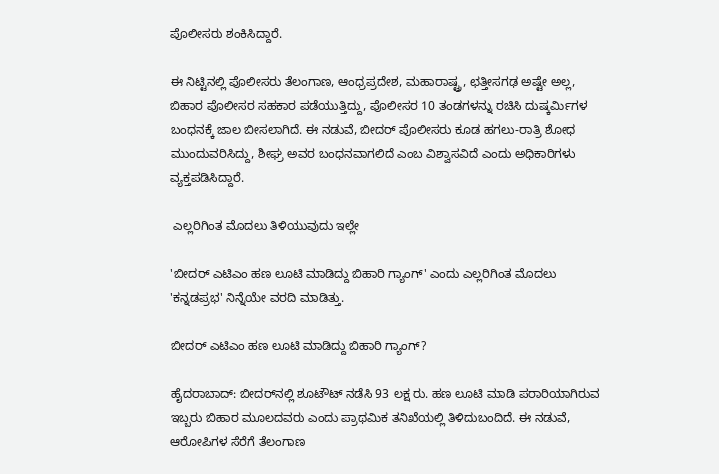ಪೊಲೀಸರು ಶಂಕಿಸಿದ್ದಾರೆ.

ಈ ನಿಟ್ಟಿನಲ್ಲಿ ಪೊಲೀಸರು ತೆಲಂಗಾಣ, ಆಂಧ್ರಪ್ರದೇಶ, ಮಹಾರಾಷ್ಟ್ರ, ಛತ್ತೀಸಗಢ ಅಷ್ಟೇ ಅಲ್ಲ, ಬಿಹಾರ ಪೊಲೀಸರ ಸಹಕಾರ ಪಡೆಯುತ್ತಿದ್ದು, ಪೊಲೀಸರ 10 ತಂಡಗಳನ್ನು ರಚಿಸಿ ದುಷ್ಕರ್ಮಿಗಳ ಬಂಧನಕ್ಕೆ ಜಾಲ ಬೀಸಲಾಗಿದೆ. ಈ ನಡುವೆ, ಬೀದರ್‌ ಪೊಲೀಸರು ಕೂಡ ಹಗಲು-ರಾತ್ರಿ ಶೋಧ ಮುಂದುವರಿಸಿದ್ದು, ಶೀಘ್ರ ಅವರ ಬಂಧನವಾಗಲಿದೆ ಎಂಬ ವಿಶ್ವಾಸವಿದೆ ಎಂದು ಅಧಿಕಾರಿಗಳು ವ್ಯಕ್ತಪಡಿಸಿದ್ದಾರೆ.

 ಎಲ್ಲರಿಗಿಂತ ಮೊದಲು ತಿಳಿಯುವುದು ಇಲ್ಲೇ

'ಬೀದ‌ರ್ ಎಟಿಎಂ ಹಣ ಲೂಟಿ ಮಾಡಿದ್ದು ಬಿಹಾರಿ ಗ್ಯಾಂಗ್' ಎಂದು ಎಲ್ಲರಿಗಿಂತ ಮೊದಲು 'ಕನ್ನಡಪ್ರಭ' ನಿನ್ನೆಯೇ ವರದಿ ಮಾಡಿತ್ತು.

ಬೀದರ್ ಎಟಿಎಂ ಹಣ ಲೂಟಿ ಮಾಡಿದ್ದು ಬಿಹಾರಿ ಗ್ಯಾಂಗ್?

ಹೈದರಾಬಾದ್: ಬೀದರ್‌ನಲ್ಲಿ ಶೂಟೌಟ್ ನಡೆಸಿ 93 ಲಕ್ಷ ರು. ಹಣ ಲೂಟಿ ಮಾಡಿ ಪರಾರಿಯಾಗಿರುವ ಇಬ್ಬರು ಬಿಹಾರ ಮೂಲದವರು ಎಂದು ಪ್ರಾಥಮಿಕ ತನಿಖೆಯಲ್ಲಿ ತಿಳಿದುಬಂದಿದೆ. ಈ ನಡುವೆ, ಆರೋಪಿಗಳ ಸೆರೆಗೆ ತೆಲಂಗಾಣ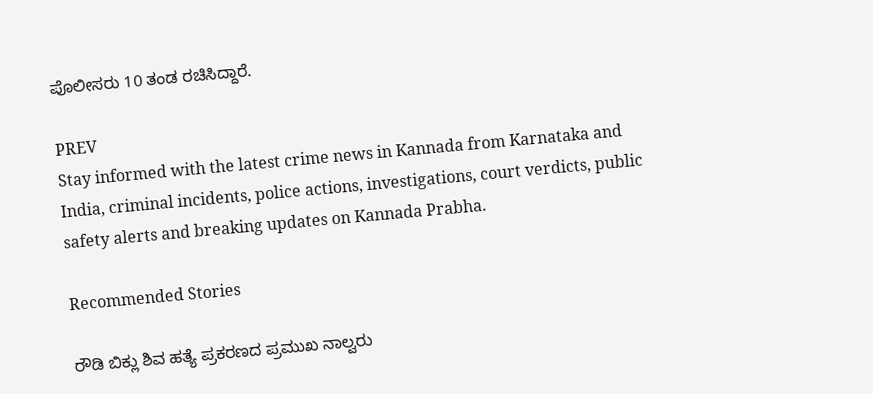ಪೊಲೀಸರು 10 ತಂಡ ರಚಿಸಿದ್ದಾರೆ.

PREV
Stay informed with the latest crime news in Kannada from Karnataka and India, criminal incidents, police actions, investigations, court verdicts, public safety alerts and breaking updates on Kannada Prabha.

Recommended Stories

ರೌಡಿ ಬಿಕ್ಲು ಶಿವ ಹತ್ಯೆ ಪ್ರಕರಣದ ಪ್ರಮುಖ ನಾಲ್ವರು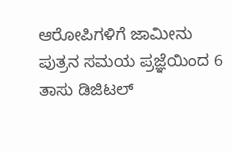ಆರೋಪಿಗಳಿಗೆ ಜಾಮೀನು
ಪುತ್ರನ ಸಮಯ ಪ್ರಜ್ಞೆಯಿಂದ 6 ತಾಸು ಡಿಜಿಟಲ್‌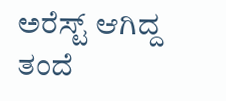ಅರೆಸ್ಟ್‌ ಆಗಿದ್ದ ತಂದೆ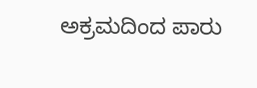ಅಕ್ರಮದಿಂದ ಪಾರು